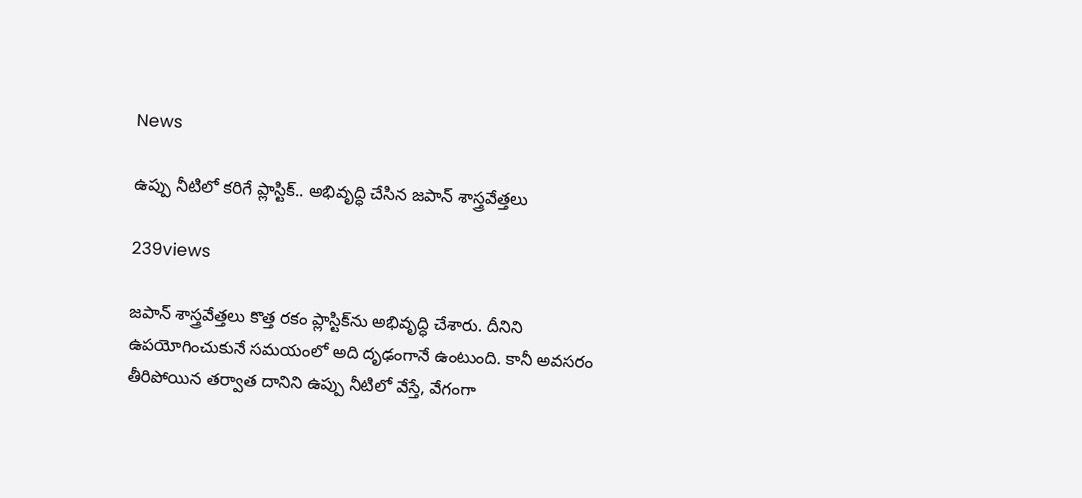News

ఉప్పు నీటిలో కరిగే ప్లాస్టిక్‌.. అభివృద్ధి చేసిన జపాన్‌ శాస్త్రవేత్తలు

239views

జపాన్‌ శాస్త్రవేత్తలు కొత్త రకం ప్లాస్టిక్‌ను అభివృద్ధి చేశారు. దీనిని ఉపయోగించుకునే సమయంలో అది దృఢంగానే ఉంటుంది. కానీ అవసరం తీరిపోయిన తర్వాత దానిని ఉప్పు నీటిలో వేస్తే, వేగంగా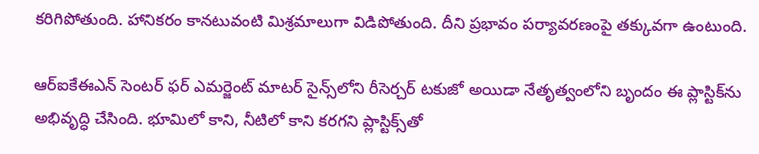కరిగిపోతుంది. హానికరం కానటువంటి మిశ్రమాలుగా విడిపోతుంది. దీని ప్రభావం పర్యావరణంపై తక్కువగా ఉంటుంది.

ఆర్‌ఐకేఈఎన్‌ సెంటర్‌ ఫర్‌ ఎమర్జెంట్‌ మాటర్‌ సైన్స్‌లోని రీసెర్చర్‌ టకుజో అయిడా నేతృత్వంలోని బృందం ఈ ప్లాస్టిక్‌ను అభివృద్ధి చేసింది. భూమిలో కాని, నీటిలో కాని కరగని ప్లాస్టిక్స్‌తో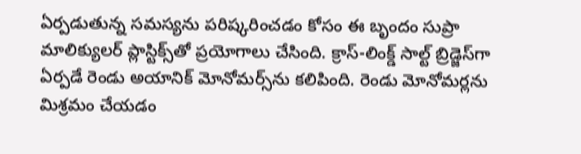ఏర్పడుతున్న సమస్యను పరిష్కరించడం కోసం ఈ బృందం సుప్రా మాలిక్యులర్‌ ప్లాస్టిక్స్‌తో ప్రయోగాలు చేసింది. క్రాస్‌-లింక్డ్‌ సాల్ట్‌ బ్రిడ్జెస్‌గా ఏర్పడే రెండు అయానిక్‌ మోనోమర్స్‌ను కలిపింది. రెండు మోనోమర్లను మిశ్రమం చేయడం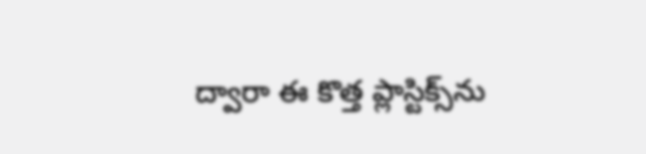ద్వారా ఈ కొత్త ప్లాస్టిక్స్‌ను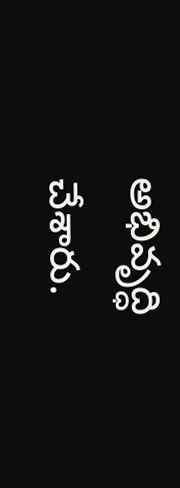అభివృద్ధి చేశారు.